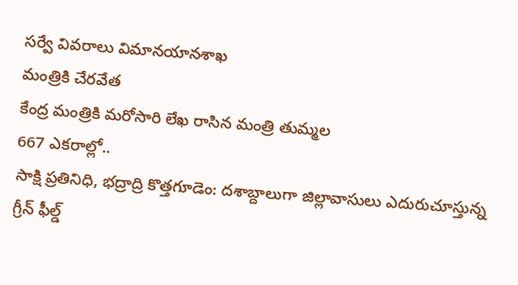సర్వే వివరాలు విమానయానశాఖ
మంత్రికి చేరవేత
కేంద్ర మంత్రికి మరోసారి లేఖ రాసిన మంత్రి తుమ్మల
667 ఎకరాల్లో..
సాక్షి ప్రతినిధి, భద్రాద్రి కొత్తగూడెం: దశాబ్దాలుగా జిల్లావాసులు ఎదురుచూస్తున్న గ్రీన్ ఫీల్డ్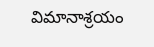విమానాశ్రయం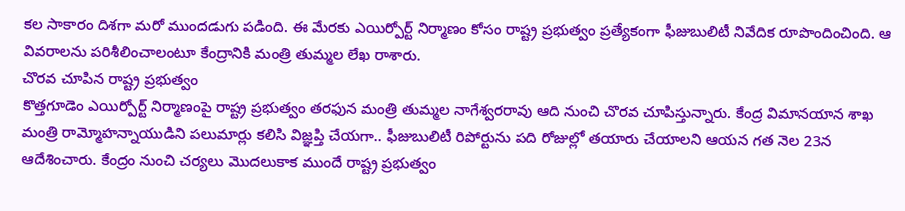కల సాకారం దిశగా మరో ముందడుగు పడింది. ఈ మేరకు ఎయిర్పోర్ట్ నిర్మాణం కోసం రాష్ట్ర ప్రభుత్వం ప్రత్యేకంగా ఫీజుబులిటీ నివేదిక రూపొందించింది. ఆ వివరాలను పరిశీలించాలంటూ కేంద్రానికి మంత్రి తుమ్మల లేఖ రాశారు.
చొరవ చూపిన రాష్ట్ర ప్రభుత్వం
కొత్తగూడెం ఎయిర్పోర్ట్ నిర్మాణంపై రాష్ట్ర ప్రభుత్వం తరఫున మంత్రి తుమ్మల నాగేశ్వరరావు ఆది నుంచి చొరవ చూపిస్తున్నారు. కేంద్ర విమానయాన శాఖ మంత్రి రామ్మోహన్నాయుడిని పలుమార్లు కలిసి విజ్ఞప్తి చేయగా.. ఫీజుబులిటీ రిపోర్టును పది రోజుల్లో తయారు చేయాలని ఆయన గత నెల 23న ఆదేశించారు. కేంద్రం నుంచి చర్యలు మొదలుకాక ముందే రాష్ట్ర ప్రభుత్వం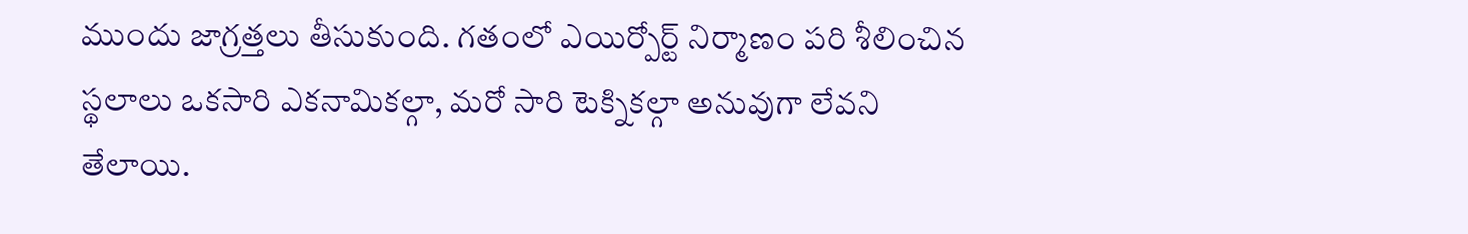ముందు జాగ్రత్తలు తీసుకుంది. గతంలో ఎయిర్పోర్ట్ నిర్మాణం పరి శీలించిన స్థలాలు ఒకసారి ఎకనామికల్గా, మరో సారి టెక్నికల్గా అనువుగా లేవని తేలాయి.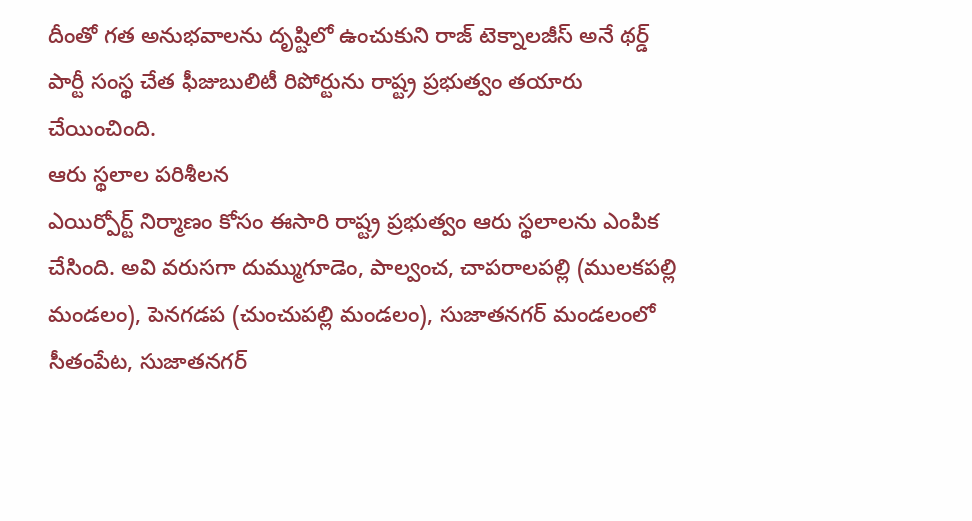దీంతో గత అనుభవాలను దృష్టిలో ఉంచుకుని రాజ్ టెక్నాలజీస్ అనే థర్డ్ పార్టీ సంస్థ చేత ఫీజుబులిటీ రిపోర్టును రాష్ట్ర ప్రభుత్వం తయారు చేయించింది.
ఆరు స్థలాల పరిశీలన
ఎయిర్పోర్ట్ నిర్మాణం కోసం ఈసారి రాష్ట్ర ప్రభుత్వం ఆరు స్థలాలను ఎంపిక చేసింది. అవి వరుసగా దుమ్ముగూడెం, పాల్వంచ, చాపరాలపల్లి (ములకపల్లి మండలం), పెనగడప (చుంచుపల్లి మండలం), సుజాతనగర్ మండలంలో సీతంపేట, సుజాతనగర్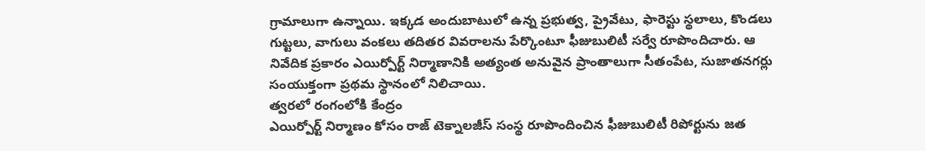గ్రామాలుగా ఉన్నాయి. ఇక్కడ అందుబాటులో ఉన్న ప్రభుత్వ, ప్రైవేటు, ఫారెస్టు స్థలాలు, కొండలు గుట్టలు, వాగులు వంకలు తదితర వివరాలను పేర్కొంటూ ఫీజుబులిటీ సర్వే రూపొందిచారు. ఆ నివేదిక ప్రకారం ఎయిర్పోర్ట్ నిర్మాణానికి అత్యంత అనువైన ప్రాంతాలుగా సీతంపేట, సుజాతనగర్లు సంయుక్తంగా ప్రథమ స్థానంలో నిలిచాయి.
త్వరలో రంగంలోకి కేంద్రం
ఎయిర్పోర్ట్ నిర్మాణం కోసం రాజ్ టెక్నాలజీస్ సంస్థ రూపొందించిన ఫీజుబులిటీ రిపోర్టును జత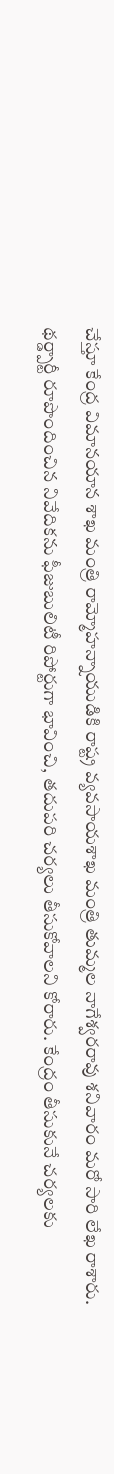చేస్తూ కేంద్ర విమానయాన శాఖ మంత్రి రామ్మోహన్నాయుడికి రాష్ట్ర వ్యవసాయశాఖ మంత్రి తుమ్మల నాగేశ్వరరావు శనివారం మరో సారి లేఖ రాశారు. థర్డ్పార్టీ రూపొందించిన నివేదికను ఫీజుబులిటీ రిపోర్టుగా భావించి, తదుపరి చర్యలు తీసుకోవాలని కోరారు. కేంద్రం తీసుకునే చర్యలకు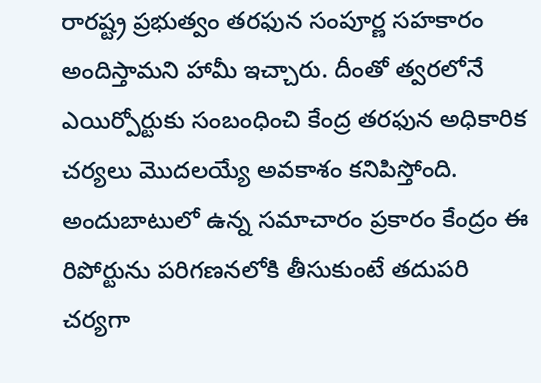రారష్ట్ర ప్రభుత్వం తరఫున సంపూర్ణ సహకారం అందిస్తామని హామీ ఇచ్చారు. దీంతో త్వరలోనే ఎయిర్పోర్టుకు సంబంధించి కేంద్ర తరఫున అధికారిక చర్యలు మొదలయ్యే అవకాశం కనిపిస్తోంది. అందుబాటులో ఉన్న సమాచారం ప్రకారం కేంద్రం ఈ రిపోర్టును పరిగణనలోకి తీసుకుంటే తదుపరి చర్యగా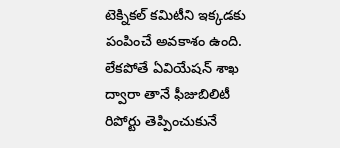టెక్నికల్ కమిటీని ఇక్కడకు పంపించే అవకాశం ఉంది. లేకపోతే ఏవియేషన్ శాఖ ద్వారా తానే ఫీజుబిలిటీ రిపోర్టు తెప్పించుకునే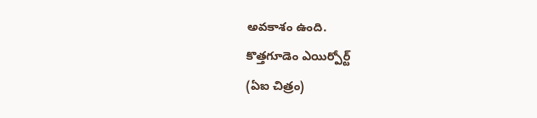అవకాశం ఉంది.
కొత్తగూడెం ఎయిర్పోర్ట్
(ఏఐ చిత్రం)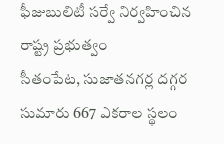ఫీజుబులిటీ సర్వే నిర్వహించిన
రాష్ట్ర ప్రభుత్వం
సీతంపేట, సుజాతనగర్ల దగ్గర సుమారు 667 ఎకరాల స్థలం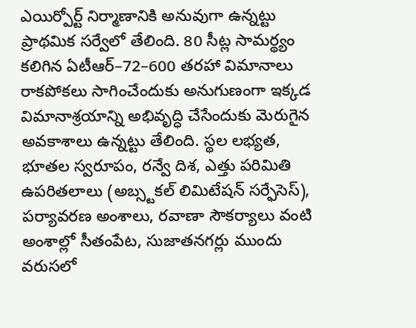ఎయిర్పోర్ట్ నిర్మాణానికి అనువుగా ఉన్నట్టు ప్రాథమిక సర్వేలో తేలింది. 80 సీట్ల సామర్థ్యం కలిగిన ఏటీఆర్–72–600 తరహా విమానాలు రాకపోకలు సాగించేందుకు అనుగుణంగా ఇక్కడ విమానాశ్రయాన్ని అభివృద్ధి చేసేందుకు మెరుగైన అవకాశాలు ఉన్నట్టు తేలింది. స్థల లభ్యత, భూతల స్వరూపం, రన్వే దిశ, ఎత్తు పరిమితి ఉపరితలాలు (అబ్స్టకల్ లిమిటేషన్ సర్ఫేసెస్), పర్యావరణ అంశాలు, రవాణా సౌకర్యాలు వంటి అంశాల్లో సీతంపేట, సుజాతనగర్లు ముందు వరుసలో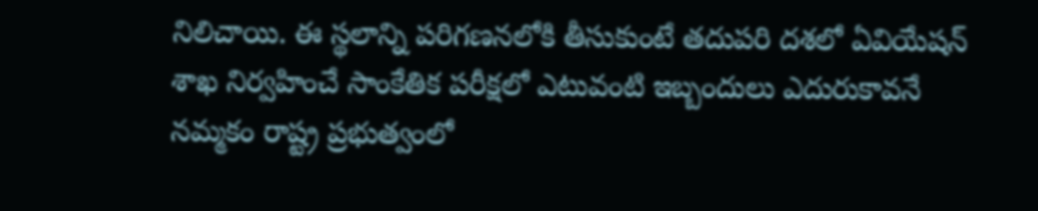నిలిచాయి. ఈ స్థలాన్ని పరిగణనలోకి తీసుకుంటే తదుపరి దశలో ఏవియేషన్ శాఖ నిర్వహించే సాంకేతిక పరీక్షలో ఎటువంటి ఇబ్బందులు ఎదురుకావనే నమ్మకం రాష్ట్ర ప్రభుత్వంలో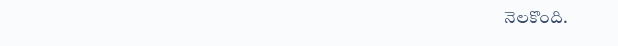నెలకొంది.